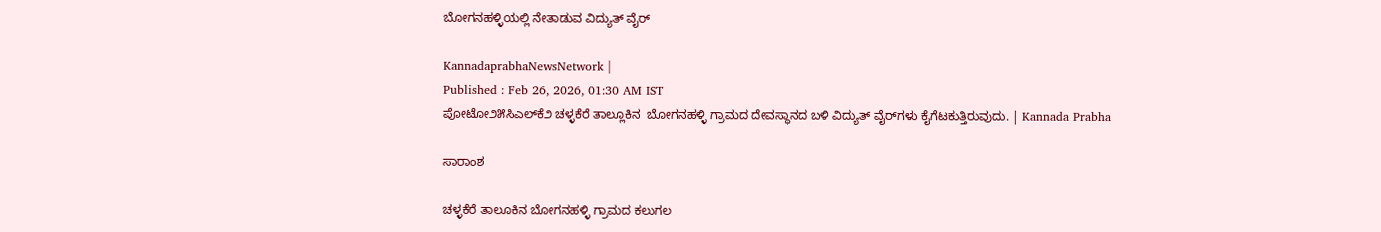ಬೋಗನಹಳ್ಳಿಯಲ್ಲಿ ನೇತಾಡುವ ವಿದ್ಯುತ್ ವೈರ್

KannadaprabhaNewsNetwork |
Published : Feb 26, 2026, 01:30 AM IST
ಪೋಟೋ೨೫ಸಿಎಲ್‌ಕೆ೨ ಚಳ್ಳಕೆರೆ ತಾಲ್ಲೂಕಿನ  ಬೋಗನಹಳ್ಳಿ ಗ್ರಾಮದ ದೇವಸ್ಥಾನದ ಬಳಿ ವಿದ್ಯುತ್ ವೈರ್‌ಗಳು ಕೈಗೆಟಕುತ್ತಿರುವುದು. | Kannada Prabha

ಸಾರಾಂಶ

ಚಳ್ಳಕೆರೆ ತಾಲೂಕಿನ ಬೋಗನಹಳ್ಳಿ ಗ್ರಾಮದ ಕಲುಗಲ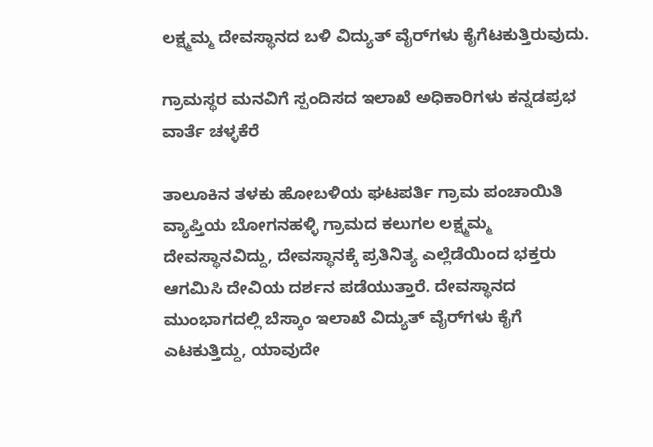ಲಕ್ಷ್ಮಮ್ಮ ದೇವಸ್ಥಾನದ ಬಳಿ ವಿದ್ಯುತ್ ವೈರ್‌ಗಳು ಕೈಗೆಟಕುತ್ತಿರುವುದು.

ಗ್ರಾಮಸ್ಥರ ಮನವಿಗೆ ಸ್ಪಂದಿಸದ ಇಲಾಖೆ ಅಧಿಕಾರಿಗಳು ಕನ್ನಡಪ್ರಭ ವಾರ್ತೆ ಚಳ್ಳಕೆರೆ

ತಾಲೂಕಿನ ತಳಕು ಹೋಬಳಿಯ ಘಟಪರ್ತಿ ಗ್ರಾಮ ಪಂಚಾಯಿತಿ ವ್ಯಾಪ್ತಿಯ ಬೋಗನಹಳ್ಳಿ ಗ್ರಾಮದ ಕಲುಗಲ ಲಕ್ಷ್ಮಮ್ಮ ದೇವಸ್ಥಾನವಿದ್ದು, ದೇವಸ್ಥಾನಕ್ಕೆ ಪ್ರತಿನಿತ್ಯ ಎಲ್ಲೆಡೆಯಿಂದ ಭಕ್ತರು ಆಗಮಿಸಿ ದೇವಿಯ ದರ್ಶನ ಪಡೆಯುತ್ತಾರೆ. ದೇವಸ್ಥಾನದ ಮುಂಭಾಗದಲ್ಲಿ ಬೆಸ್ಕಾಂ ಇಲಾಖೆ ವಿದ್ಯುತ್ ವೈರ್‌ಗಳು ಕೈಗೆ ಎಟಕುತ್ತಿದ್ದು, ಯಾವುದೇ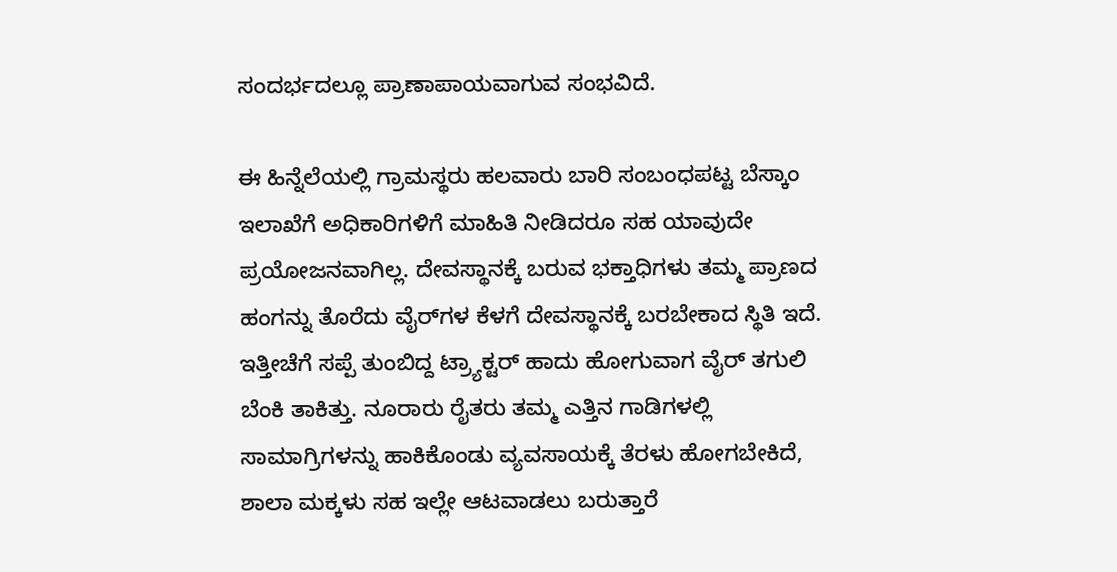ಸಂದರ್ಭದಲ್ಲೂ ಪ್ರಾಣಾಪಾಯವಾಗುವ ಸಂಭವಿದೆ.

ಈ ಹಿನ್ನೆಲೆಯಲ್ಲಿ ಗ್ರಾಮಸ್ಥರು ಹಲವಾರು ಬಾರಿ ಸಂಬಂಧಪಟ್ಟ ಬೆಸ್ಕಾಂ ಇಲಾಖೆಗೆ ಅಧಿಕಾರಿಗಳಿಗೆ ಮಾಹಿತಿ ನೀಡಿದರೂ ಸಹ ಯಾವುದೇ ಪ್ರಯೋಜನವಾಗಿಲ್ಲ. ದೇವಸ್ಥಾನಕ್ಕೆ ಬರುವ ಭಕ್ತಾಧಿಗಳು ತಮ್ಮ ಪ್ರಾಣದ ಹಂಗನ್ನು ತೊರೆದು ವೈರ್‌ಗಳ ಕೆಳಗೆ ದೇವಸ್ಥಾನಕ್ಕೆ ಬರಬೇಕಾದ ಸ್ಥಿತಿ ಇದೆ. ಇತ್ತೀಚೆಗೆ ಸಪ್ಪೆ ತುಂಬಿದ್ದ ಟ್ರ್ಯಾಕ್ಟರ್ ಹಾದು ಹೋಗುವಾಗ ವೈರ್‌ ತಗುಲಿ ಬೆಂಕಿ ತಾಕಿತ್ತು. ನೂರಾರು ರೈತರು ತಮ್ಮ ಎತ್ತಿನ ಗಾಡಿಗಳಲ್ಲಿ ಸಾಮಾಗ್ರಿಗಳನ್ನು ಹಾಕಿಕೊಂಡು ವ್ಯವಸಾಯಕ್ಕೆ ತೆರಳು ಹೋಗಬೇಕಿದೆ, ಶಾಲಾ ಮಕ್ಕಳು ಸಹ ಇಲ್ಲೇ ಆಟವಾಡಲು ಬರುತ್ತಾರೆ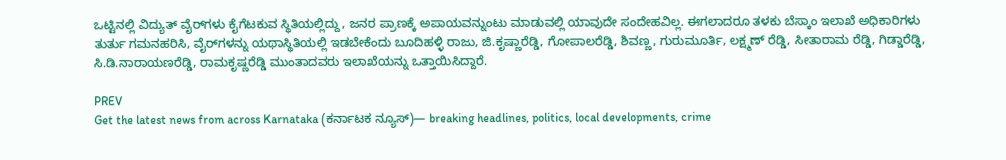ಒಟ್ಟಿನಲ್ಲಿ ವಿದ್ಯುತ್ ವೈರ್‌ಗಳು ಕೈಗೆಟಕುವ ಸ್ಥಿತಿಯಲ್ಲಿದ್ದು, ಜನರ ಪ್ರಾಣಕ್ಕೆ ಅಪಾಯವನ್ನುಂಟು ಮಾಡುವಲ್ಲಿ ಯಾವುದೇ ಸಂದೇಹವಿಲ್ಲ. ಈಗಲಾದರೂ ತಳಕು ಬೆಸ್ಕಾಂ ಇಲಾಖೆ ಅಧಿಕಾರಿಗಳು ತುರ್ತು ಗಮನಹರಿಸಿ, ವೈರ್‌ಗಳನ್ನು ಯಥಾಸ್ಥಿತಿಯಲ್ಲಿ ಇಡಬೇಕೆಂದು ಬೂದಿಹಳ್ಳಿ ರಾಜು, ಜಿ.ಕೃಷ್ಣಾರೆಡ್ಡಿ, ಗೋಪಾಲರೆಡ್ಡಿ, ಶಿವಣ್ಣ, ಗುರುಮೂರ್ತಿ, ಲಕ್ಷ್ಮಣ್‌ ರೆಡ್ಡಿ, ಸೀತಾರಾಮ ರೆಡ್ಡಿ, ಗಿಡ್ಡಾರೆಡ್ಡಿ, ಸಿ.ಡಿ.ನಾರಾಯಣರೆಡ್ಡಿ, ರಾಮಕೃಷ್ಣರೆಡ್ಡಿ ಮುಂತಾದವರು ಇಲಾಖೆಯನ್ನು ಒತ್ತಾಯಿಸಿದ್ದಾರೆ.

PREV
Get the latest news from across Karnataka (ಕರ್ನಾಟಕ ನ್ಯೂಸ್)— breaking headlines, politics, local developments, crime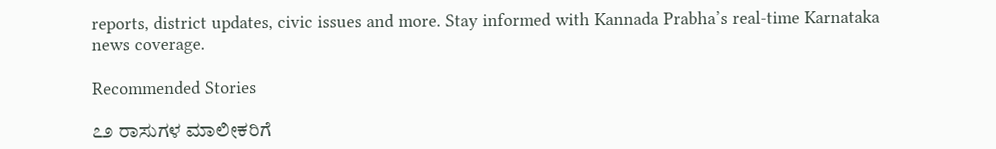reports, district updates, civic issues and more. Stay informed with Kannada Prabha’s real‑time Karnataka news coverage.

Recommended Stories

೭೨ ರಾಸುಗಳ ಮಾಲೀಕರಿಗೆ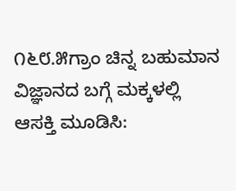೧೬೮.೫ಗ್ರಾಂ ಚಿನ್ನ ಬಹುಮಾನ
ವಿಜ್ಞಾನದ ಬಗ್ಗೆ ಮಕ್ಕಳಲ್ಲಿ ಆಸಕ್ತಿ ಮೂಡಿಸಿ: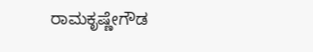ರಾಮಕೃಷ್ಣೇಗೌಡ